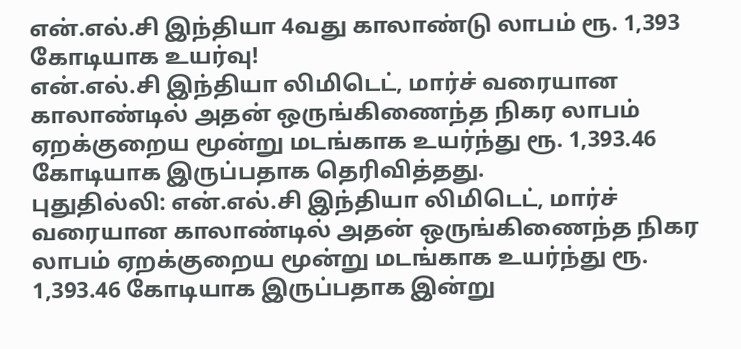என்.எல்.சி இந்தியா 4வது காலாண்டு லாபம் ரூ. 1,393 கோடியாக உயர்வு!
என்.எல்.சி இந்தியா லிமிடெட், மார்ச் வரையான காலாண்டில் அதன் ஒருங்கிணைந்த நிகர லாபம் ஏறக்குறைய மூன்று மடங்காக உயர்ந்து ரூ. 1,393.46 கோடியாக இருப்பதாக தெரிவித்தது.
புதுதில்லி: என்.எல்.சி இந்தியா லிமிடெட், மார்ச் வரையான காலாண்டில் அதன் ஒருங்கிணைந்த நிகர லாபம் ஏறக்குறைய மூன்று மடங்காக உயர்ந்து ரூ. 1,393.46 கோடியாக இருப்பதாக இன்று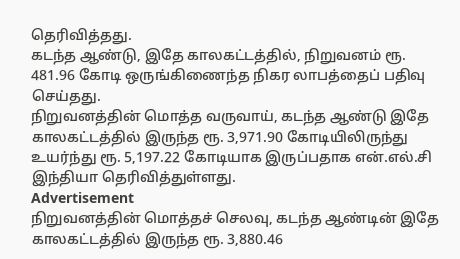தெரிவித்தது.
கடந்த ஆண்டு, இதே காலகட்டத்தில், நிறுவனம் ரூ. 481.96 கோடி ஒருங்கிணைந்த நிகர லாபத்தைப் பதிவு செய்தது.
நிறுவனத்தின் மொத்த வருவாய், கடந்த ஆண்டு இதே காலகட்டத்தில் இருந்த ரூ. 3,971.90 கோடியிலிருந்து உயர்ந்து ரூ. 5,197.22 கோடியாக இருப்பதாக என்.எல்.சி இந்தியா தெரிவித்துள்ளது.
Advertisement
நிறுவனத்தின் மொத்தச் செலவு, கடந்த ஆண்டின் இதே காலகட்டத்தில் இருந்த ரூ. 3,880.46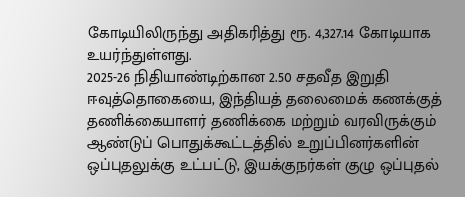கோடியிலிருந்து அதிகரித்து ரூ. 4,327.14 கோடியாக உயர்ந்துள்ளது.
2025-26 நிதியாண்டிற்கான 2.50 சதவீத இறுதி ஈவுத்தொகையை, இந்தியத் தலைமைக் கணக்குத் தணிக்கையாளர் தணிக்கை மற்றும் வரவிருக்கும் ஆண்டுப் பொதுக்கூட்டத்தில் உறுப்பினர்களின் ஒப்புதலுக்கு உட்பட்டு, இயக்குநர்கள் குழு ஒப்புதல்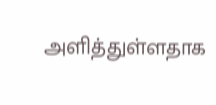அளித்துள்ளதாக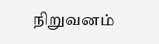நிறுவனம்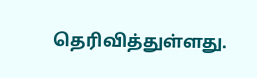தெரிவித்துள்ளது.